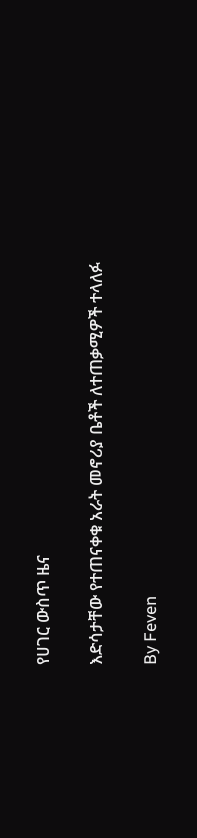የሀገር ውስጥ ዜና

እድሳታቸው የተጠናቀቁ አራት መኖሪያ ቤቶች ለተጠቃሚዎች ተላለፉ

By Feven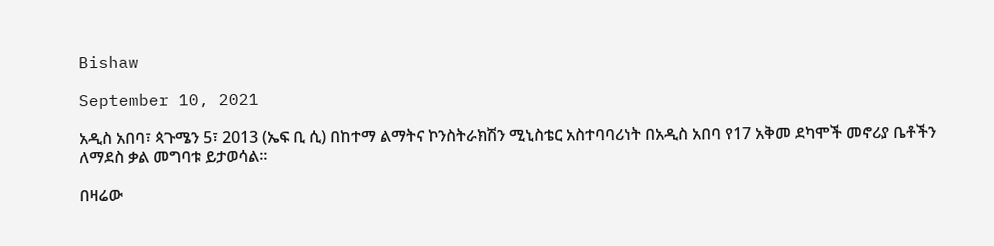Bishaw

September 10, 2021

አዲስ አበባ፣ ጳጉሜን 5፣ 2013 (ኤፍ ቢ ሲ) በከተማ ልማትና ኮንስትራክሽን ሚኒስቴር አስተባባሪነት በአዲስ አበባ የ17 አቅመ ደካሞች መኖሪያ ቤቶችን ለማደስ ቃል መግባቱ ይታወሳል፡፡

በዛሬው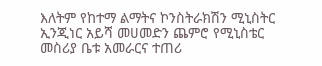እለትም የከተማ ልማትና ኮንስትራክሽን ሚኒስትር ኢንጂነር አይሻ መሀመድን ጨምሮ የሚኒስቴር መስሪያ ቤቱ አመራርና ተጠሪ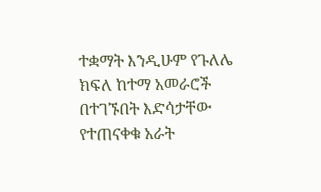ተቋማት እንዲሁም የጉለሌ ክፍለ ከተማ አመራሮች በተገኙበት እድሳታቸው የተጠናቀቁ አራት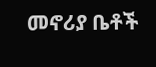መኖሪያ ቤቶች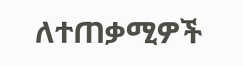ለተጠቃሚዎች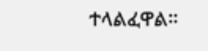ተላልፈዋል፡፡